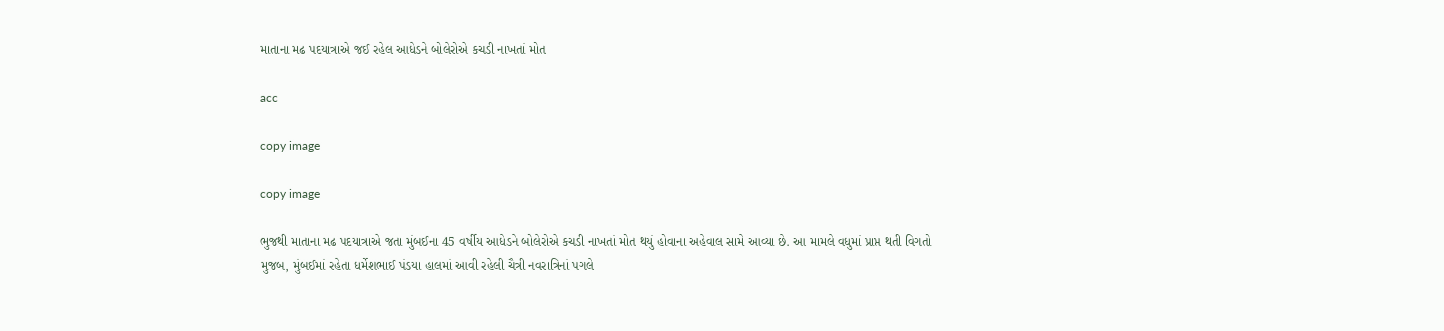માતાના મઢ પદયાત્રાએ જઈ રહેલ આધેડને બોલેરોએ કચડી નાખતાં મોત

acc

copy image

copy image

ભુજથી માતાના મઢ પદયાત્રાએ જતા મુંબઈના 45 વર્ષીય આધેડને બોલેરોએ કચડી નાખતાં મોત થયું હોવાના અહેવાલ સામે આવ્યા છે. આ મામલે વધુમાં પ્રાપ્ત થતી વિગતો મુજબ, મુંબઈમાં રહેતા ધર્મેશભાઈ પંડયા હાલમાં આવી રહેલી ચૈત્રી નવરાત્રિનાં પગલે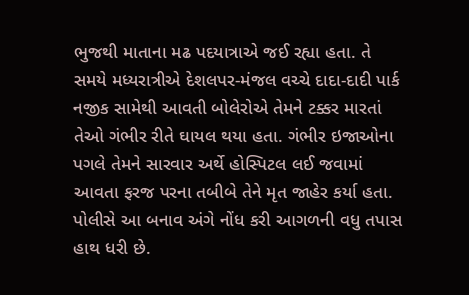ભુજથી માતાના મઢ પદયાત્રાએ જઈ રહ્યા હતા. તે સમયે મધ્યરાત્રીએ દેશલપર-મંજલ વચ્ચે દાદા-દાદી પાર્ક નજીક સામેથી આવતી બોલેરોએ તેમને ટક્કર મારતાં તેઓ ગંભીર રીતે ઘાયલ થયા હતા. ગંભીર ઇજાઓના પગલે તેમને સારવાર અર્થે હોસ્પિટલ લઈ જવામાં આવતા ફરજ પરના તબીબે તેને મૃત જાહેર કર્યા હતા. પોલીસે આ બનાવ અંગે નોંધ કરી આગળની વધુ તપાસ હાથ ધરી છે.